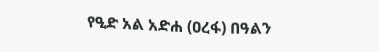የዒድ አል አድሐ (ዐረፋ) በዓልን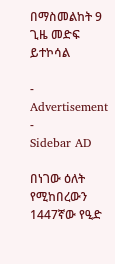በማስመልከት 9 ጊዜ መድፍ ይተኮሳል

- Advertisement -
Sidebar AD

በነገው ዕለት የሚከበረውን 1447ኛው የዒድ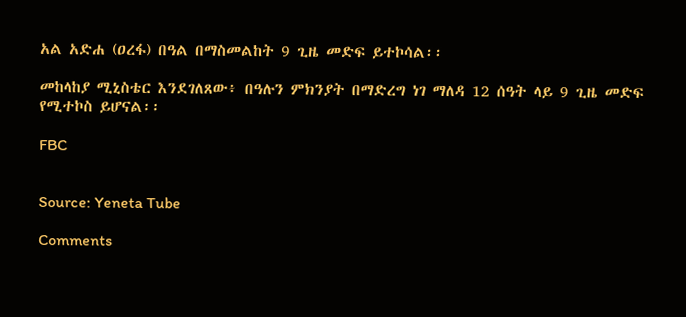አል አድሐ (ዐረፋ) በዓል በማስመልከት 9 ጊዜ መድፍ ይተኮሳል፡፡

መከላከያ ሚኒስቴር እንደገለጸው፥ በዓሉን ምክንያት በማድረግ ነገ ማለዳ 12 ሰዓት ላይ 9 ጊዜ መድፍ የሚተኮስ ይሆናል፡፡

FBC


Source: Yeneta Tube

Comments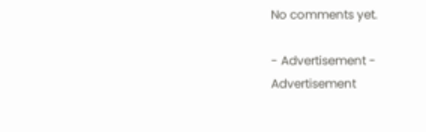No comments yet.

- Advertisement -
Advertisement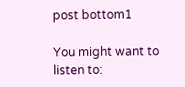post bottom1

You might want to listen to: